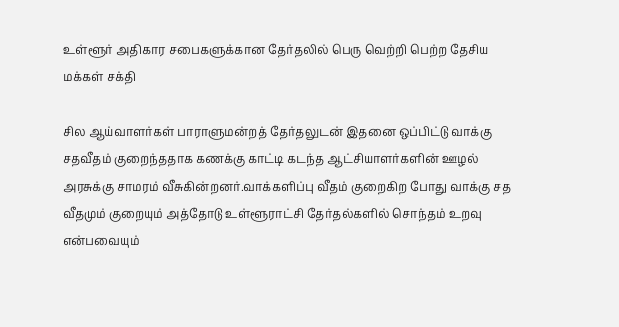உள்ளூர் அதிகார சபைகளுக்கான தேர்தலில் பெரு வெற்றி பெற்ற தேசிய மக்கள் சக்தி

சில ஆய்வாளர்கள் பாராளுமன்றத் தேர்தலுடன் இதனை ஒப்பிட்டு வாக்கு சதவீதம் குறைந்ததாக கணக்கு காட்டி கடந்த ஆட்சியாளர்களின் ஊழல் அரசுக்கு சாமரம் வீசுகின்றனர்.வாக்களிப்பு வீதம் குறைகிற போது வாக்கு சத வீதமும் குறையும் அத்தோடு உள்ளூராட்சி தேர்தல்களில் சொந்தம் உறவு என்பவையும்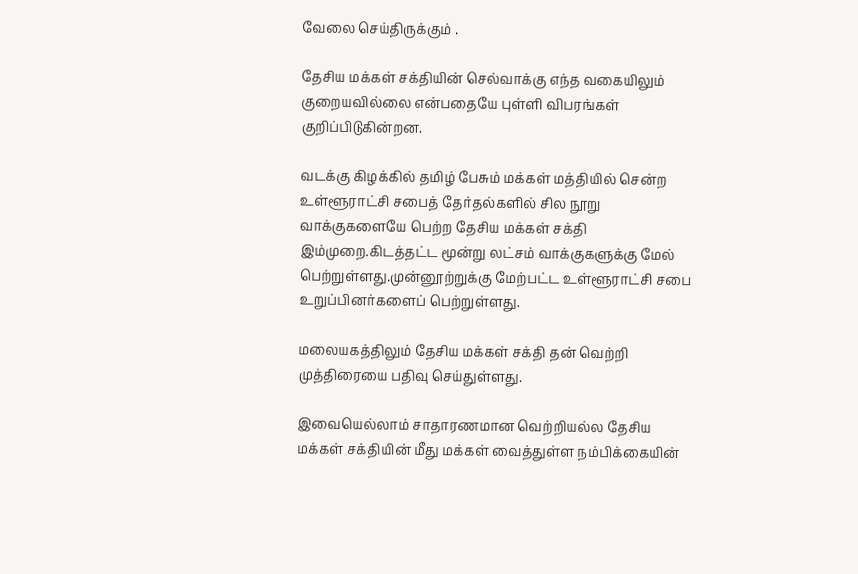வேலை செய்திருக்கும் .

தேசிய மக்கள் சக்தியின் செல்வாக்கு எந்த வகையிலும் குறையவில்லை என்பதையே புள்ளி விபரங்கள் குறிப்பிடுகின்றன.

வடக்கு கிழக்கில் தமிழ் பேசும் மக்கள் மத்தியில் சென்ற உள்ளூராட்சி சபைத் தேர்தல்களில் சில நூறு வாக்குகளையே பெற்ற தேசிய மக்கள் சக்தி இம்முறை.கிடத்தட்ட மூன்று லட்சம் வாக்குகளுக்கு மேல் பெற்றுள்ளது.முன்னூற்றுக்கு மேற்பட்ட உள்ளூராட்சி சபை உறுப்பினர்களைப் பெற்றுள்ளது.

மலையகத்திலும் தேசிய மக்கள் சக்தி தன் வெற்றி முத்திரையை பதிவு செய்துள்ளது.

இவையெல்லாம் சாதாரணமான வெற்றியல்ல தேசிய மக்கள் சக்தியின் மீது மக்கள் வைத்துள்ள நம்பிக்கையின்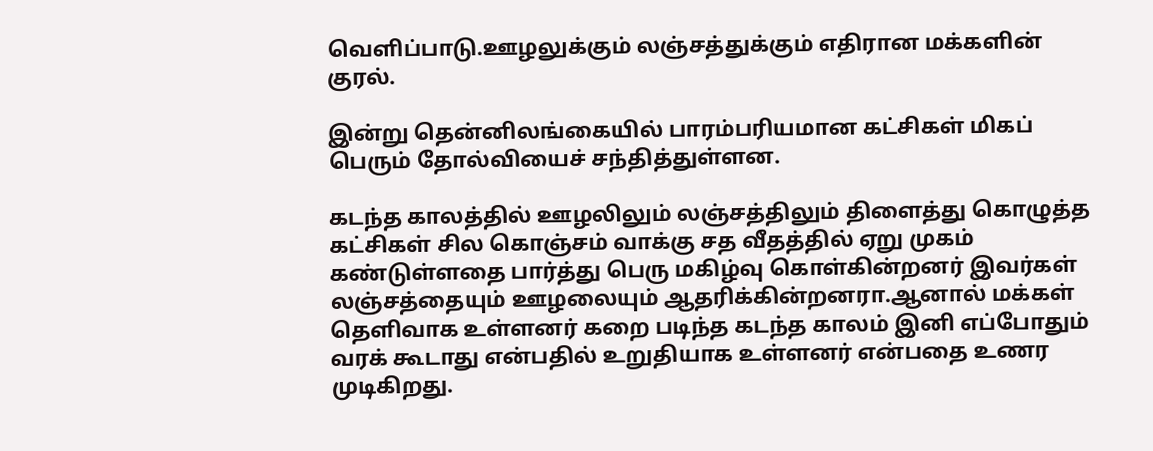வெளிப்பாடு.ஊழலுக்கும் லஞ்சத்துக்கும் எதிரான மக்களின் குரல்.

இன்று தென்னிலங்கையில் பாரம்பரியமான கட்சிகள் மிகப் பெரும் தோல்வியைச் சந்தித்துள்ளன.

கடந்த காலத்தில் ஊழலிலும் லஞ்சத்திலும் திளைத்து கொழுத்த கட்சிகள் சில கொஞ்சம் வாக்கு சத வீதத்தில் ஏறு முகம் கண்டுள்ளதை பார்த்து பெரு மகிழ்வு கொள்கின்றனர் இவர்கள் லஞ்சத்தையும் ஊழலையும் ஆதரிக்கின்றனரா.ஆனால் மக்கள் தெளிவாக உள்ளனர் கறை படிந்த கடந்த காலம் இனி எப்போதும் வரக் கூடாது என்பதில் உறுதியாக உள்ளனர் என்பதை உணர முடிகிறது.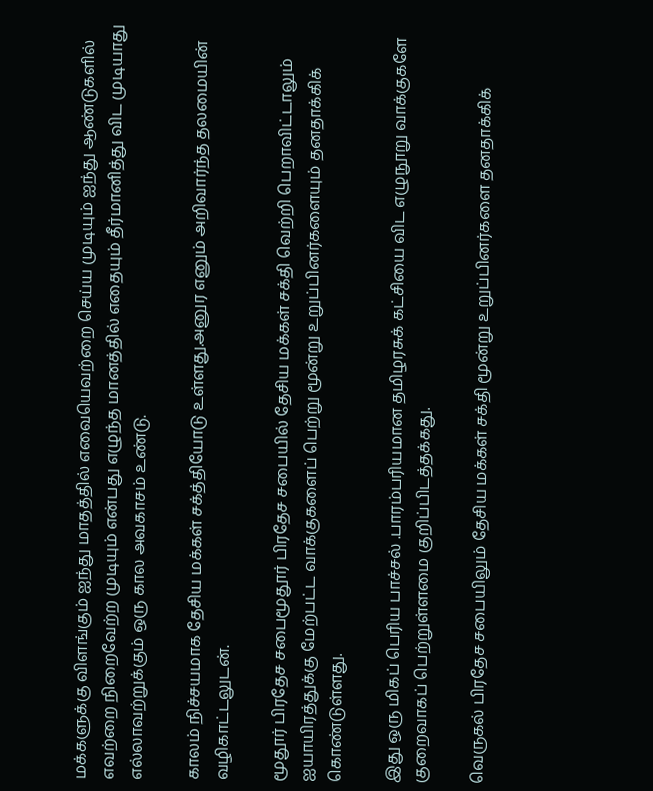மக்களுக்கு விளங்கும் ஐந்து மாதத்தில் எவையெவற்றை செய்ய முடியும் ஐந்து ஆண்டுகளில் எவற்றை நிறைவேற்ற முடியும் என்பது எழுந்த மானத்தில் எதையும் தீர்மானித்து விட முடியாது எல்லாவற்றுக்கும் ஒரு கால அவகாசம் உண்டு.

காலம் நிச்சயமாக தேசிய மக்கள் சக்த்தியோடு உள்ளது.அனுர எனும் அறிவார்ந்த தலமையின் வழிகாட்டலுடன்.

மூதூர் பிரதேச சபைமூதூர் பிரதேச சபையில் தேசிய மக்கள் சக்தி வெற்றி பெறாவிட்டாலும் ஐயாயிரத்துக்கு மேற்பட்ட வாக்குகளைப் பெற்று மூன்று உறுப்பினர்களையும் தனதாக்கிக் கொண்டுள்ளது.

இது ஒரு மிகப் பெரிய பாச்சல் .பாரம்பரியமான தமிழரசுக் கட்சியை விட எழுநூறு வாக்குகளே குறைவாகப் பெற்றுள்ளமை குறிப்பிடத்தக்கது.

வெருகல் பிரதேச சபையிலும் தேசிய மக்கள் சக்தி மூன்று உறுப்பினர்களை தனதாக்கிக்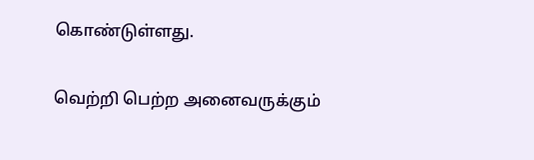கொண்டுள்ளது.

வெற்றி பெற்ற அனைவருக்கும்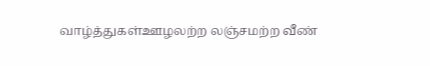வாழ்த்துகள்ஊழலற்ற லஞ்சமற்ற வீண்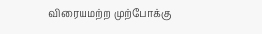விரையமற்ற முற்போக்கு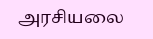அரசியலை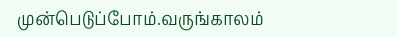முன்பெடுப்போம்.வருங்காலம்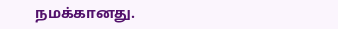நமக்கானது.